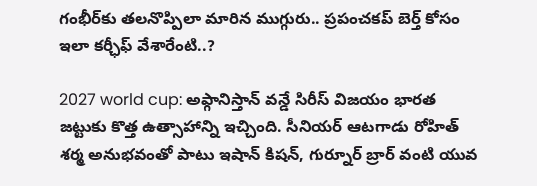గంభీర్‌కు తలనొప్పిలా మారిన ముగ్గురు.. ప్రపంచకప్ బెర్త్ కోసం ఇలా కర్ఛీఫ్ వేశారేంటి..?

2027 world cup: అఫ్గానిస్తాన్ వన్డే సిరీస్ విజయం భారత జట్టుకు కొత్త ఉత్సాహాన్ని ఇచ్చింది. సీనియర్ ఆటగాడు రోహిత్ శర్మ అనుభవంతో పాటు ఇషాన్ కిషన్, గుర్నూర్ బ్రార్ వంటి యువ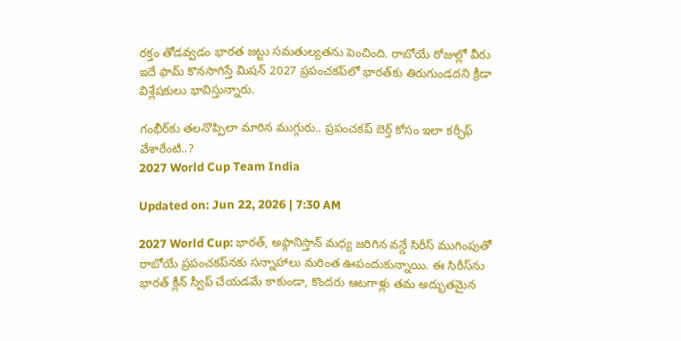రక్తం తోడవ్వడం భారత జట్టు సమతుల్యతను పెంచింది. రాబోయే రోజుల్లో వీరు ఇదే ఫామ్ కొనసాగిస్తే మిషన్ 2027 ప్రపంచకప్‌లో భారత్‌కు తిరుగుండదని క్రీడా విశ్లేషకులు భావిస్తున్నారు.

గంభీర్‌కు తలనొప్పిలా మారిన ముగ్గురు.. ప్రపంచకప్ బెర్త్ కోసం ఇలా కర్ఛీఫ్ వేశారేంటి..?
2027 World Cup Team India

Updated on: Jun 22, 2026 | 7:30 AM

2027 World Cup: భారత్, అఫ్గానిస్తాన్ మధ్య జరిగిన వన్డే సిరీస్ ముగింపుతో రాబోయే ప్రపంచకప్‌నకు సన్నాహాలు మరింత ఊపందుకున్నాయి. ఈ సిరీస్‌ను భారత్ క్లీన్ స్వీప్ చేయడమే కాకుండా, కొందరు ఆటగాళ్లు తమ అద్భుతమైన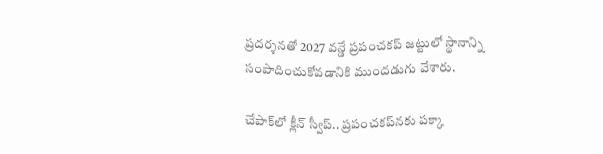ప్రదర్శనతో 2027 వన్డే ప్రపంచకప్ జట్టులో స్థానాన్ని సంపాదించుకోవడానికి ముందడుగు వేశారు.

చేపాక్‌లో క్లీన్ స్వీప్.. ప్రపంచకప్‌నకు పక్కా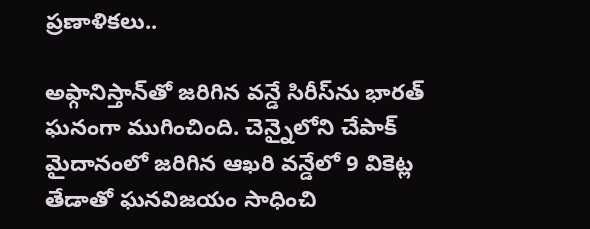ప్రణాళికలు..

అఫ్గానిస్తాన్‌తో జరిగిన వన్డే సిరీస్‌ను భారత్ ఘనంగా ముగించింది. చెన్నైలోని చేపాక్ మైదానంలో జరిగిన ఆఖరి వన్డేలో 9 వికెట్ల తేడాతో ఘనవిజయం సాధించి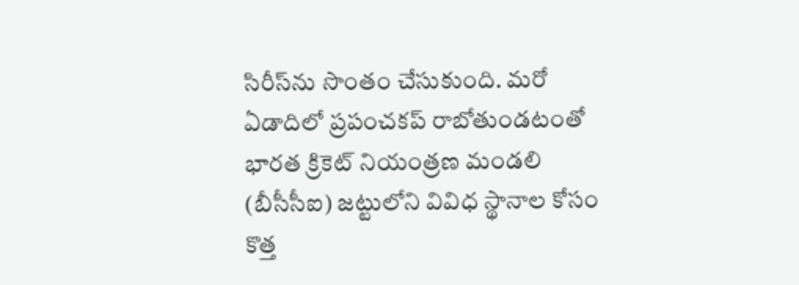సిరీస్‌ను సొంతం చేసుకుంది. మరో ఏడాదిలో ప్రపంచకప్ రాబోతుండటంతో భారత క్రికెట్ నియంత్రణ మండలి (బీసీసీఐ) జట్టులోని వివిధ స్థానాల కోసం కొత్త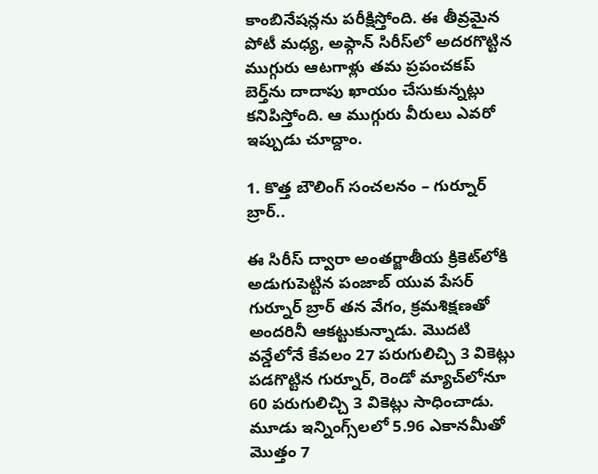కాంబినేషన్లను పరీక్షిస్తోంది. ఈ తీవ్రమైన పోటీ మధ్య, అఫ్గాన్ సిరీస్‌లో అదరగొట్టిన ముగ్గురు ఆటగాళ్లు తమ ప్రపంచకప్ బెర్త్‌ను దాదాపు ఖాయం చేసుకున్నట్లు కనిపిస్తోంది. ఆ ముగ్గురు వీరులు ఎవరో ఇప్పుడు చూద్దాం.

1. కొత్త బౌలింగ్ సంచలనం – గుర్నూర్ బ్రార్..

ఈ సిరీస్ ద్వారా అంతర్జాతీయ క్రికెట్‌లోకి అడుగుపెట్టిన పంజాబ్ యువ పేసర్ గుర్నూర్ బ్రార్ తన వేగం, క్రమశిక్షణతో అందరినీ ఆకట్టుకున్నాడు. మొదటి వన్డేలోనే కేవలం 27 పరుగులిచ్చి 3 వికెట్లు పడగొట్టిన గుర్నూర్, రెండో మ్యాచ్‌లోనూ 60 పరుగులిచ్చి 3 వికెట్లు సాధించాడు. మూడు ఇన్నింగ్స్‌లలో 5.96 ఎకానమీతో మొత్తం 7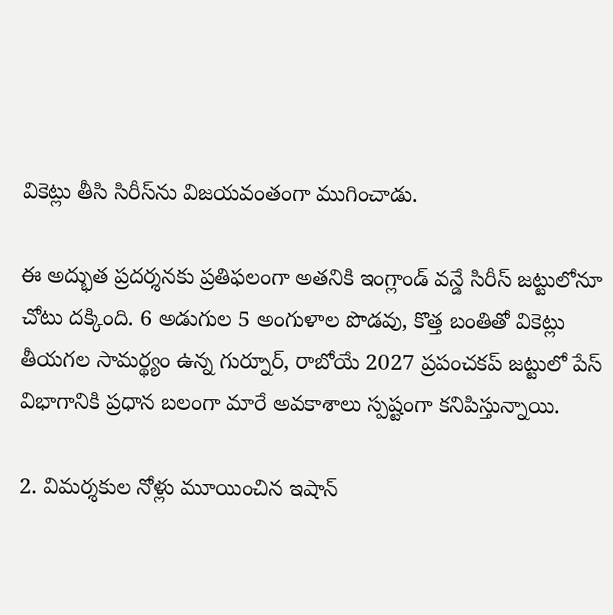వికెట్లు తీసి సిరీస్‌ను విజయవంతంగా ముగించాడు.

ఈ అద్భుత ప్రదర్శనకు ప్రతిఫలంగా అతనికి ఇంగ్లాండ్ వన్డే సిరీస్ జట్టులోనూ చోటు దక్కింది. 6 అడుగుల 5 అంగుళాల పొడవు, కొత్త బంతితో వికెట్లు తీయగల సామర్థ్యం ఉన్న గుర్నూర్, రాబోయే 2027 ప్రపంచకప్ జట్టులో పేస్ విభాగానికి ప్రధాన బలంగా మారే అవకాశాలు స్పష్టంగా కనిపిస్తున్నాయి.

2. విమర్శకుల నోళ్లు మూయించిన ఇషాన్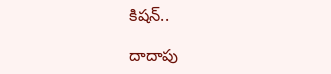కిషన్..

దాదాపు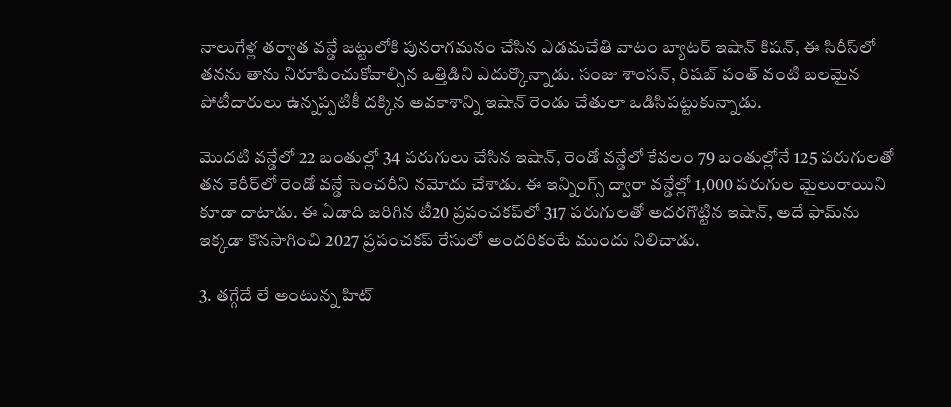నాలుగేళ్ల తర్వాత వన్డే జట్టులోకి పునరాగమనం చేసిన ఎడమచేతి వాటం బ్యాటర్ ఇషాన్ కిషన్, ఈ సిరీస్‌లో తనను తాను నిరూపించుకోవాల్సిన ఒత్తిడిని ఎదుర్కొన్నాడు. సంజు శాంసన్, రిషబ్ పంత్ వంటి బలమైన పోటీదారులు ఉన్నప్పటికీ దక్కిన అవకాశాన్ని ఇషాన్ రెండు చేతులా ఒడిసిపట్టుకున్నాడు.

మొదటి వన్డేలో 22 బంతుల్లో 34 పరుగులు చేసిన ఇషాన్, రెండో వన్డేలో కేవలం 79 బంతుల్లోనే 125 పరుగులతో తన కెరీర్‌లో రెండో వన్డే సెంచరీని నమోదు చేశాడు. ఈ ఇన్నింగ్స్ ద్వారా వన్డేల్లో 1,000 పరుగుల మైలురాయిని కూడా దాటాడు. ఈ ఏడాది జరిగిన టీ20 ప్రపంచకప్‌లో 317 పరుగులతో అదరగొట్టిన ఇషాన్, అదే ఫామ్‌ను ఇక్కడా కొనసాగించి 2027 ప్రపంచకప్ రేసులో అందరికంటే ముందు నిలిచాడు.

3. తగ్గేదే లే అంటున్న హిట్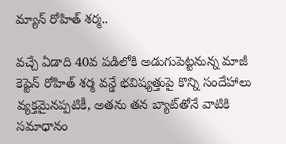మ్యాన్ రోహిత్ శర్మ..

వచ్చే ఏడాది 40వ పడిలోకి అడుగుపెట్టనున్న మాజీ కెప్టెన్ రోహిత్ శర్మ వన్డే భవిష్యత్తుపై కొన్ని సందేహాలు వ్యక్తమైనప్పటికీ, అతను తన బ్యాట్‌తోనే వాటికి సమాధానం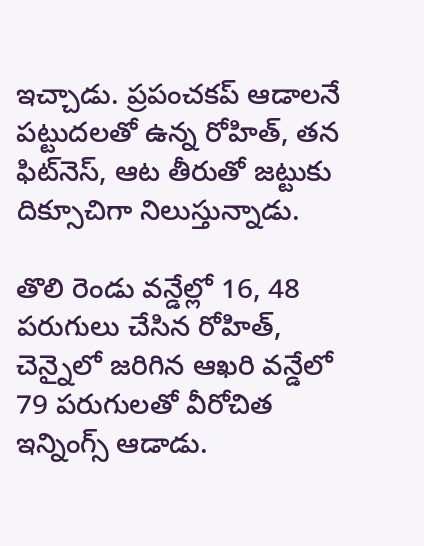ఇచ్చాడు. ప్రపంచకప్ ఆడాలనే పట్టుదలతో ఉన్న రోహిత్, తన ఫిట్‌నెస్, ఆట తీరుతో జట్టుకు దిక్సూచిగా నిలుస్తున్నాడు.

తొలి రెండు వన్డేల్లో 16, 48 పరుగులు చేసిన రోహిత్, చెన్నైలో జరిగిన ఆఖరి వన్డేలో 79 పరుగులతో వీరోచిత ఇన్నింగ్స్ ఆడాడు.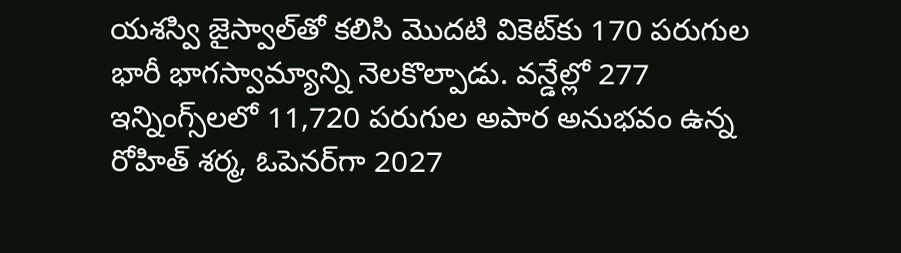యశస్వి జైస్వాల్‌తో కలిసి మొదటి వికెట్‌కు 170 పరుగుల భారీ భాగస్వామ్యాన్ని నెలకొల్పాడు. వన్డేల్లో 277 ఇన్నింగ్స్‌లలో 11,720 పరుగుల అపార అనుభవం ఉన్న రోహిత్ శర్మ, ఓపెనర్‌గా 2027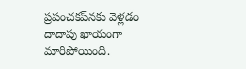ప్రపంచకప్‌నకు వెళ్లడం దాదాపు ఖాయంగా మారిపోయింది.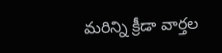మరిన్ని క్రీడా వార్తల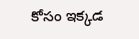కోసం ఇక్కడ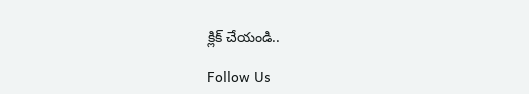క్లిక్ చేయండి..

Follow Us